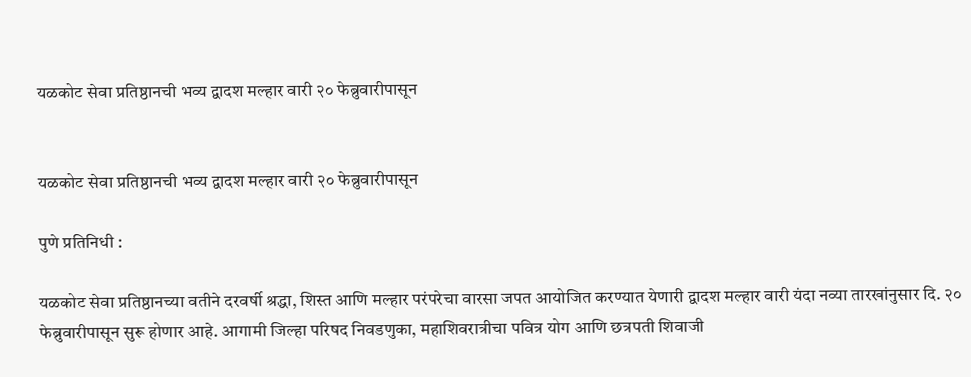यळकोट सेवा प्रतिष्ठानची भव्य द्वादश मल्हार वारी २० फेब्रुवारीपासून


यळकोट सेवा प्रतिष्ठानची भव्य द्वादश मल्हार वारी २० फेब्रुवारीपासून

पुणे प्रतिनिधी :

यळकोट सेवा प्रतिष्ठानच्या वतीने दरवर्षी श्रद्धा, शिस्त आणि मल्हार परंपरेचा वारसा जपत आयोजित करण्यात येणारी द्वादश मल्हार वारी यंदा नव्या तारखांनुसार दि. २० फेब्रुवारीपासून सुरू होणार आहे. आगामी जिल्हा परिषद निवडणुका, महाशिवरात्रीचा पवित्र योग आणि छत्रपती शिवाजी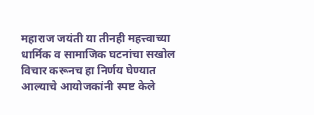महाराज जयंती या तीनही महत्त्वाच्या धार्मिक व सामाजिक घटनांचा सखोल विचार करूनच हा निर्णय घेण्यात आल्याचे आयोजकांनी स्पष्ट केले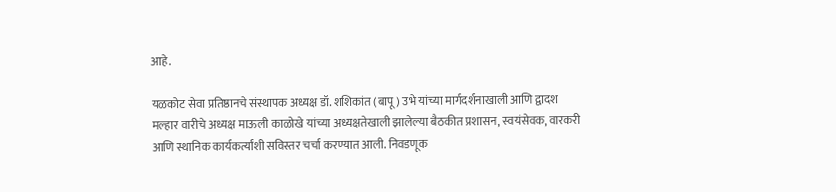आहे.

यळकोट सेवा प्रतिष्ठानचे संस्थापक अध्यक्ष डॉ. शशिकांत (बापू) उभे यांच्या मार्गदर्शनाखाली आणि द्वादश मल्हार वारीचे अध्यक्ष माऊली काळोखे यांच्या अध्यक्षतेखाली झालेल्या बैठकीत प्रशासन, स्वयंसेवक, वारकरी आणि स्थानिक कार्यकर्त्यांशी सविस्तर चर्चा करण्यात आली. निवडणूक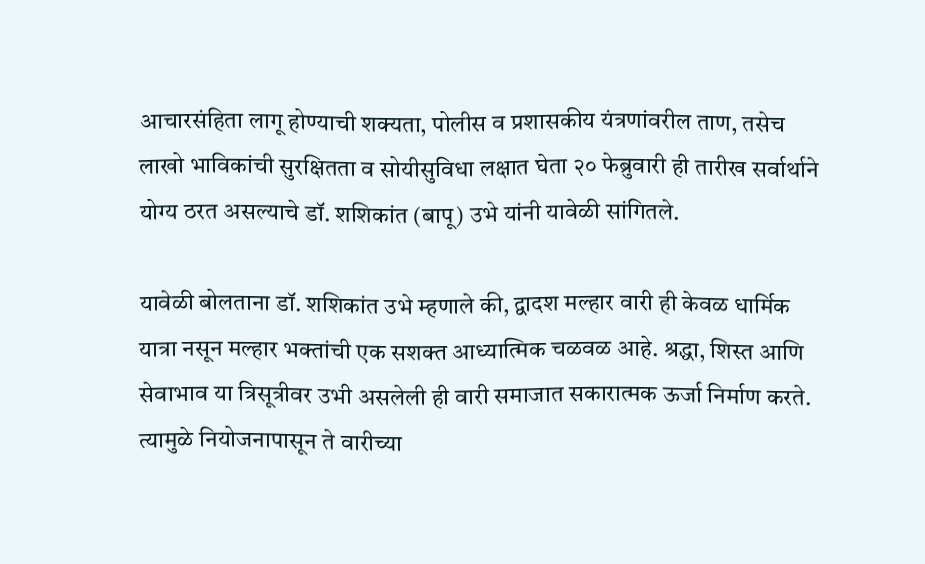आचारसंहिता लागू होण्याची शक्यता, पोलीस व प्रशासकीय यंत्रणांवरील ताण, तसेच लाखो भाविकांची सुरक्षितता व सोयीसुविधा लक्षात घेता २० फेब्रुवारी ही तारीख सर्वार्थाने योग्य ठरत असल्याचे डॉ. शशिकांत (बापू) उभे यांनी यावेळी सांगितले.

यावेळी बोलताना डॉ. शशिकांत उभे म्हणाले की, द्वादश मल्हार वारी ही केवळ धार्मिक यात्रा नसून मल्हार भक्तांची एक सशक्त आध्यात्मिक चळवळ आहे. श्रद्धा, शिस्त आणि सेवाभाव या त्रिसूत्रीवर उभी असलेली ही वारी समाजात सकारात्मक ऊर्जा निर्माण करते. त्यामुळे नियोजनापासून ते वारीच्या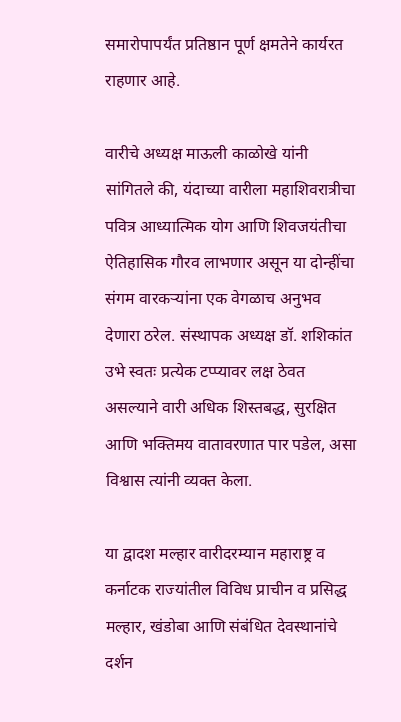समारोपापर्यंत प्रतिष्ठान पूर्ण क्षमतेने कार्यरत राहणार आहे.

वारीचे अध्यक्ष माऊली काळोखे यांनी सांगितले की, यंदाच्या वारीला महाशिवरात्रीचा पवित्र आध्यात्मिक योग आणि शिवजयंतीचा ऐतिहासिक गौरव लाभणार असून या दोन्हींचा संगम वारकऱ्यांना एक वेगळाच अनुभव देणारा ठरेल. संस्थापक अध्यक्ष डॉ. शशिकांत उभे स्वतः प्रत्येक टप्प्यावर लक्ष ठेवत असल्याने वारी अधिक शिस्तबद्ध, सुरक्षित आणि भक्तिमय वातावरणात पार पडेल, असा विश्वास त्यांनी व्यक्त केला.

या द्वादश मल्हार वारीदरम्यान महाराष्ट्र व कर्नाटक राज्यांतील विविध प्राचीन व प्रसिद्ध मल्हार, खंडोबा आणि संबंधित देवस्थानांचे दर्शन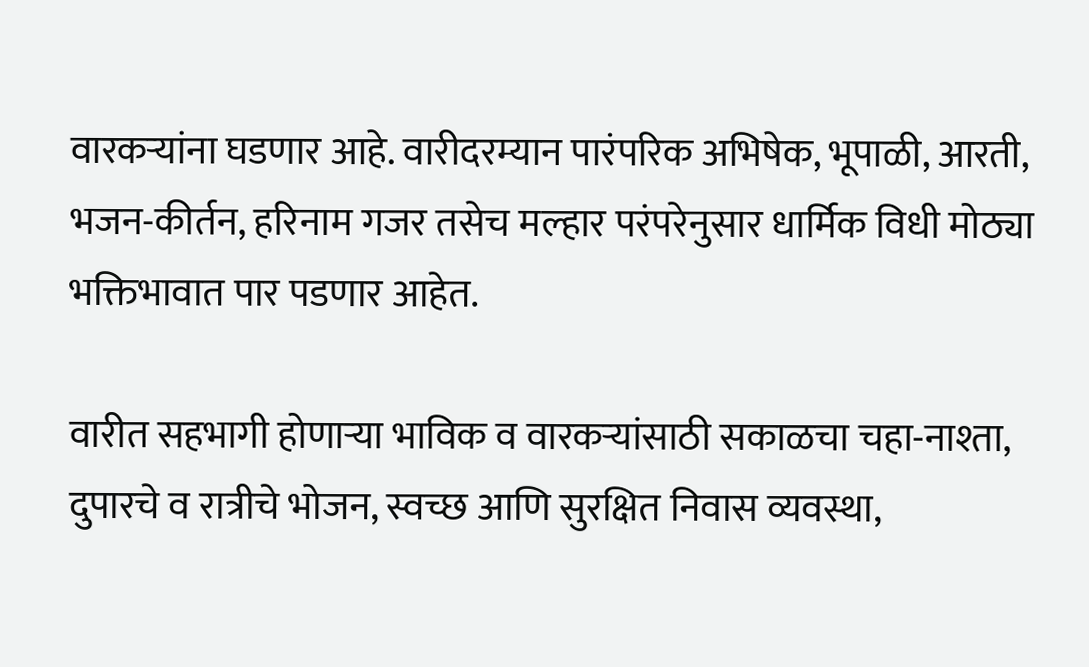वारकऱ्यांना घडणार आहे. वारीदरम्यान पारंपरिक अभिषेक, भूपाळी, आरती, भजन-कीर्तन, हरिनाम गजर तसेच मल्हार परंपरेनुसार धार्मिक विधी मोठ्या भक्तिभावात पार पडणार आहेत.

वारीत सहभागी होणाऱ्या भाविक व वारकऱ्यांसाठी सकाळचा चहा-नाश्ता, दुपारचे व रात्रीचे भोजन, स्वच्छ आणि सुरक्षित निवास व्यवस्था,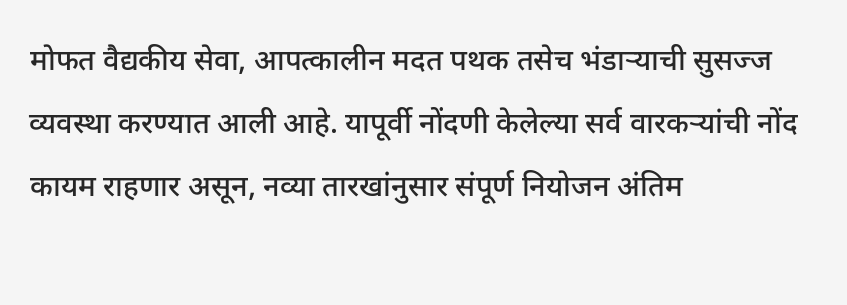मोफत वैद्यकीय सेवा, आपत्कालीन मदत पथक तसेच भंडाऱ्याची सुसज्ज व्यवस्था करण्यात आली आहे. यापूर्वी नोंदणी केलेल्या सर्व वारकऱ्यांची नोंद कायम राहणार असून, नव्या तारखांनुसार संपूर्ण नियोजन अंतिम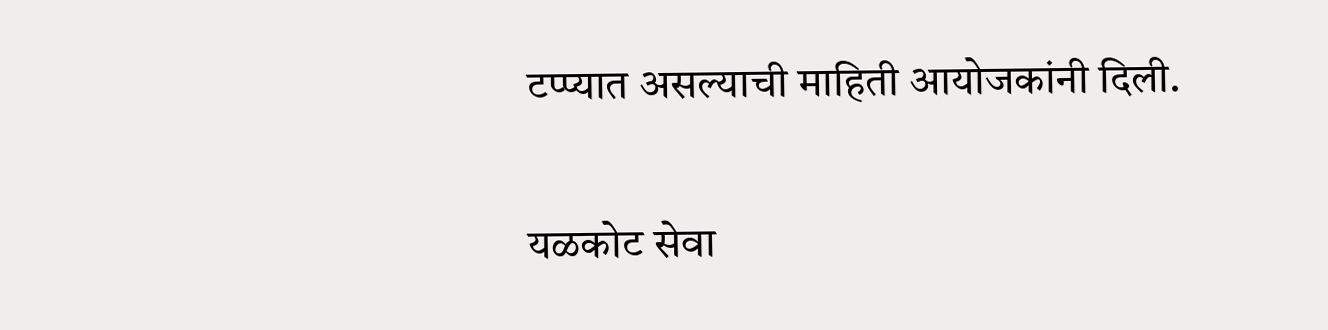टप्प्यात असल्याची माहिती आयोजकांनी दिली.

यळकोट सेवा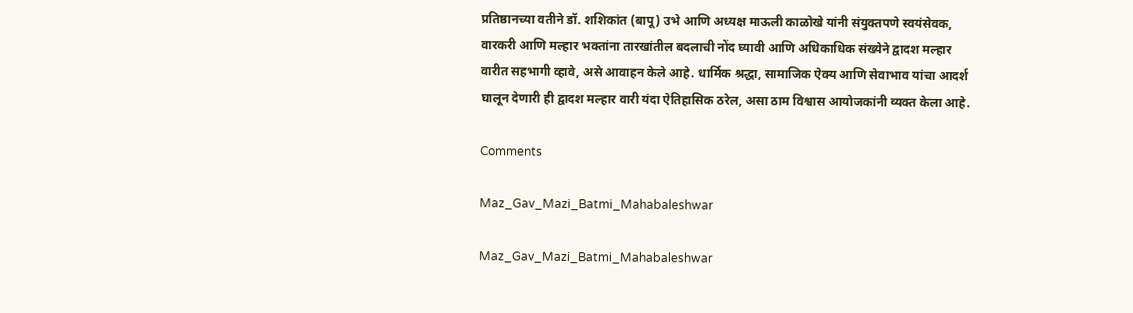प्रतिष्ठानच्या वतीने डॉ. शशिकांत (बापू) उभे आणि अध्यक्ष माऊली काळोखे यांनी संयुक्तपणे स्वयंसेवक, वारकरी आणि मल्हार भक्तांना तारखांतील बदलाची नोंद घ्यावी आणि अधिकाधिक संख्येने द्वादश मल्हार वारीत सहभागी व्हावे, असे आवाहन केले आहे. धार्मिक श्रद्धा, सामाजिक ऐक्य आणि सेवाभाव यांचा आदर्श घालून देणारी ही द्वादश मल्हार वारी यंदा ऐतिहासिक ठरेल, असा ठाम विश्वास आयोजकांनी व्यक्त केला आहे.

Comments

Maz_Gav_Mazi_Batmi_Mahabaleshwar

Maz_Gav_Mazi_Batmi_Mahabaleshwar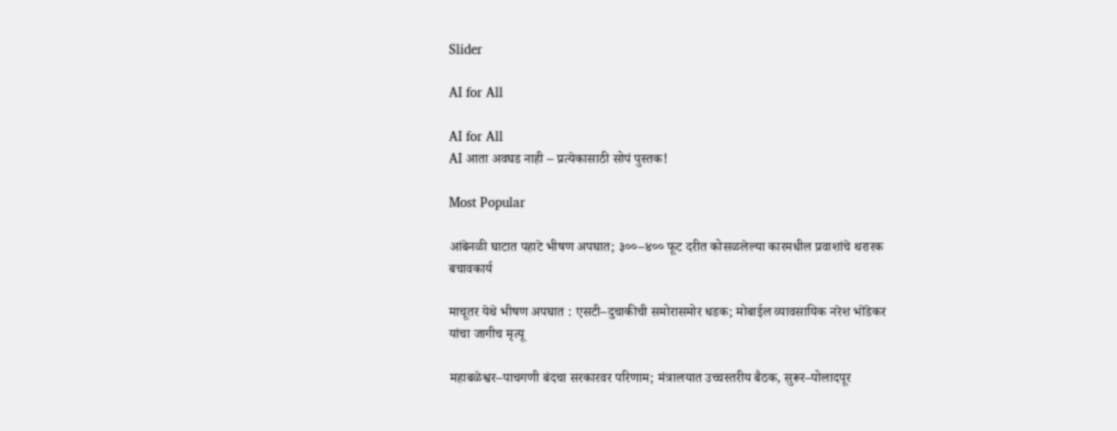Slider

AI for All

AI for All
AI आता अवघड नाही – प्रत्येकासाठी सोपं पुस्तक!

Most Popular

आंबेनळी घाटात पहाटे भीषण अपघात; ३००–४०० फूट दरीत कोसळलेल्या कारमधील प्रवाशांचे थरारक बचावकार्य

माचूतर येथे भीषण अपघात : एसटी–दुचाकीची समोरासमोर धडक; मोबाईल व्यावसायिक नरेश भोंडेकर यांचा जागीच मृत्यू

महाबळेश्वर–पाचगणी बंदचा सरकारवर परिणाम; मंत्रालयात उच्चस्तरीय बैठक, सुरूर–पोलादपूर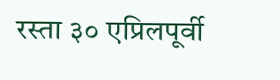रस्ता ३० एप्रिलपूर्वी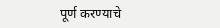पूर्ण करण्याचे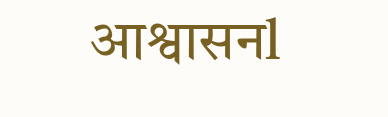आश्वासनl